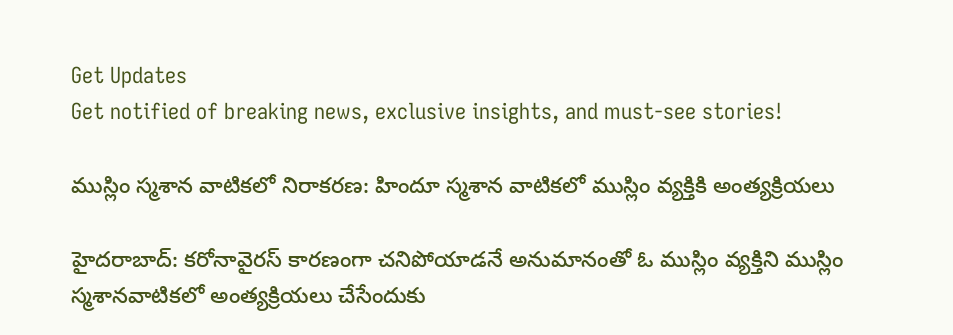Get Updates
Get notified of breaking news, exclusive insights, and must-see stories!

ముస్లిం స్మశాన వాటికలో నిరాకరణ: హిందూ స్మశాన వాటికలో ముస్లిం వ్యక్తికి అంత్యక్రియలు

హైదరాబాద్: కరోనావైరస్ కారణంగా చనిపోయాడనే అనుమానంతో ఓ ముస్లిం వ్యక్తిని ముస్లిం స్మశానవాటికలో అంత్యక్రియలు చేసేందుకు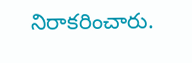నిరాకరించారు.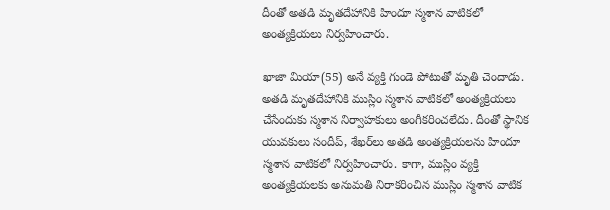దీంతో అతడి మృతదేహానికి హిందూ స్మశాన వాటికలో అంత్యక్రియలు నిర్వహించారు.

ఖాజా మియా(55) అనే వ్యక్తి గుండె పోటుతో మృతి చెందాడు. అతడి మృతదేహానికి ముస్లిం స్మశాన వాటికలో అంత్యక్రియలు చేసేందుకు స్మశాన నిర్వాహకులు అంగీకరించలేదు. దీంతో స్థానిక యువకులు సందీప్, శేఖర్‌లు అతడి అంత్యక్రియలను హిందూ స్మశాన వాటికలో నిర్వహించారు. కాగా, ముస్లిం వ్యక్తి అంత్యక్రియలకు అనుమతి నిరాకరించిన ముస్లిం స్మశాన వాటిక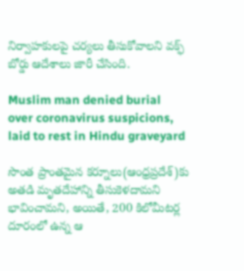నిర్వాహకులపై చర్యలు తీసుకోవాలని వక్ఫ్ బోర్డు ఆదేశాలు జారీ చేసింది.

Muslim man denied burial over coronavirus suspicions, laid to rest in Hindu graveyard

సొంత ప్రాంతమైన కర్నూలు(ఆంధ్రప్రదేశ్)కు అతడి మృతదేహాన్ని తీసుకెళదామని భావించామని, అయితే, 200 కిలోమీటర్ల దూరంలో ఉన్న ఆ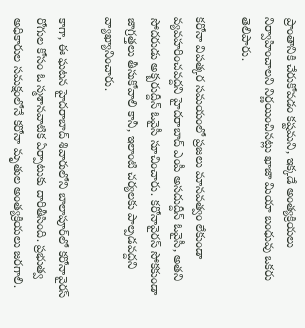ప్రాంతానికి చేరుకోవడం కష్టమని, ఇక్కడే అంత్యక్రియలు నిర్వాహించాలని నిర్ణయించినట్లు ఖాజా మియా బంధువు ఒకరు తెలిపారు.

కరోనా విపత్కర సమయంలో ప్రజలు మానవత్వం లేకుండా వ్యవహరించవద్దని హైదరాబాద్ ఎంపీ అసదుద్దీన్ ఓవైసీ, అతని సోదరుడు అక్బరుద్దీన్ ఓవైసీ సూచించారు. కరోనావైరస్ సోకకుండా జాగ్రత్తలు తీసుకోవాలి కానీ, ఇలాంటి చర్యలకు పాల్పడవద్దని వ్యాఖ్యానించారు.

కాగా, ఈ ఘటన హైదరాబాద్ శివారులోని బాలాపూర్‌లో కరోనావైరస్ రోగుల కోసం ఓ స్మశానవాటిక ఏర్పాటుకు దారితీసింది. ప్రభుత్వ అధికారుల సమక్షంలోనే కరోనా మృతుల అంత్యక్రియలు జరగాలి.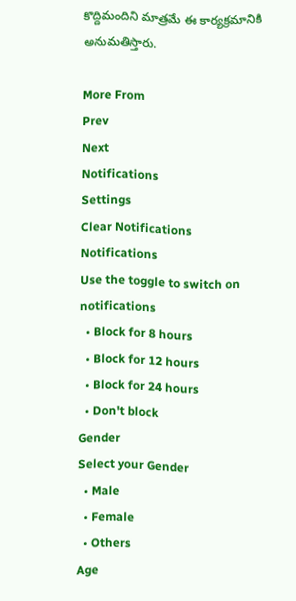కొద్దిమందిని మాత్రమే ఈ కార్యక్రమానికి అనుమతిస్తారు.

More From
Prev
Next
Notifications
Settings
Clear Notifications
Notifications
Use the toggle to switch on notifications
  • Block for 8 hours
  • Block for 12 hours
  • Block for 24 hours
  • Don't block
Gender
Select your Gender
  • Male
  • Female
  • Others
Age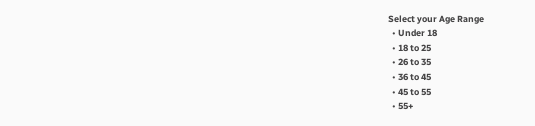Select your Age Range
  • Under 18
  • 18 to 25
  • 26 to 35
  • 36 to 45
  • 45 to 55
  • 55+